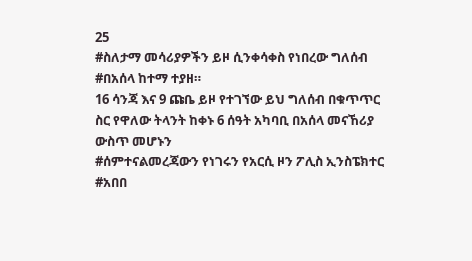25
#ስለታማ መሳሪያዎችን ይዞ ሲንቀሳቀስ የነበረው ግለሰብ
#በአሰላ ከተማ ተያዘ።
16 ሳንጃ እና 9 ጩቤ ይዞ የተገኘው ይህ ግለሰብ በቁጥጥር ስር የዋለው ትላንት ከቀኑ 6 ሰዓት አካባቢ በአሰላ መናኸሪያ ውስጥ መሆኑን
#ሰምተናልመረጃውን የነገሩን የአርሲ ዞን ፖሊስ ኢንስፔክተር
#አበበ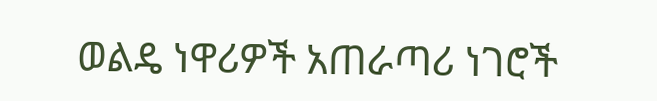ወልዴ ነዋሪዎች አጠራጣሪ ነገሮች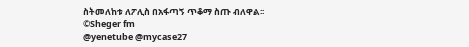ስትመለከቱ ለፖሊስ በአፋጣኝ ጥቆማ ስጡ ብለዋል፡፡
©Sheger fm
@yenetube @mycase27